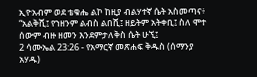ኢዮአብም ወደ ቴቁሔ ልኮ ከዚያ ብልሃተኛ ሴት አስመጣና፥ “አልቅሺ፤ የኀዘንም ልብስ ልበሺ፤ ዘይትም አትቀቢ፤ ስለ ሞተ ሰውም ብዙ ዘመን እንደምታለቅስ ሴት ሁኚ፤
2 ሳሙኤል 23:26 - የአማርኛ መጽሐፍ ቅዱስ (ሰማንያ አሃዱ)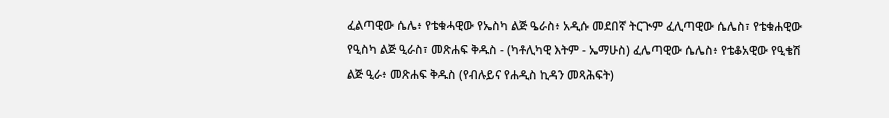ፈልጣዊው ሴሌ፥ የቴቁሓዊው የኤስካ ልጅ ዔራስ፥ አዲሱ መደበኛ ትርጒም ፈሊጣዊው ሴሌስ፣ የቴቁሐዊው የዒስካ ልጅ ዒራስ፣ መጽሐፍ ቅዱስ - (ካቶሊካዊ እትም - ኤማሁስ) ፈሌጣዊው ሴሌስ፥ የቴቆአዊው የዒቄሽ ልጅ ዒራ፥ መጽሐፍ ቅዱስ (የብሉይና የሐዲስ ኪዳን መጻሕፍት)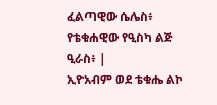ፈልጣዊው ሴሌስ፥ የቴቁሐዊው የዒስካ ልጅ ዒራስ፥ |
ኢዮአብም ወደ ቴቁሔ ልኮ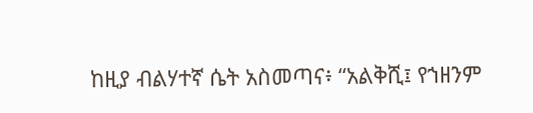ከዚያ ብልሃተኛ ሴት አስመጣና፥ “አልቅሺ፤ የኀዘንም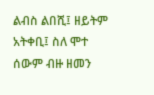ልብስ ልበሺ፤ ዘይትም አትቀቢ፤ ስለ ሞተ ሰውም ብዙ ዘመን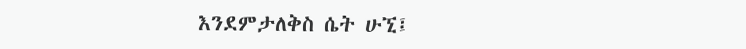እንደምታለቅስ ሴት ሁኚ፤